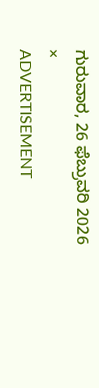ಗುರುವಾರ, 26 ಫೆಬ್ರುವರಿ 2026
×
ADVERTISEMENT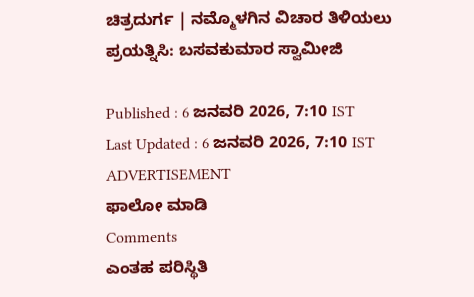ಚಿತ್ರದುರ್ಗ | ನಮ್ಮೊಳಗಿನ ವಿಚಾರ ತಿಳಿಯಲು ಪ್ರಯತ್ನಿಸಿ: ಬಸವಕುಮಾರ ಸ್ವಾಮೀಜಿ

Published : 6 ಜನವರಿ 2026, 7:10 IST
Last Updated : 6 ಜನವರಿ 2026, 7:10 IST
ADVERTISEMENT
ಫಾಲೋ ಮಾಡಿ
Comments
ಎಂತಹ ಪರಿಸ್ಥಿತಿ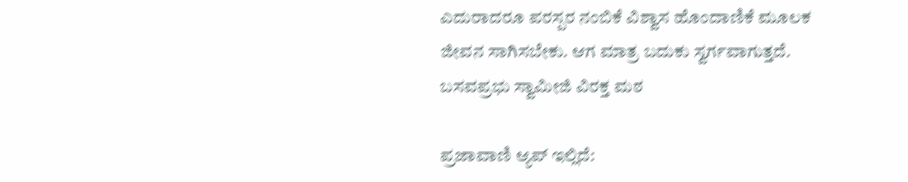ಎದುರಾದರೂ ಪರಸ್ಪರ ನಂಬಿಕೆ ವಿಶ್ವಾಸ ಹೊಂದಾಣಿಕೆ ಮೂಲಕ ಜೀವನ ಸಾಗಿಸಬೇಕು. ಆಗ ಮಾತ್ರ ಬದುಕು ಸ್ವರ್ಗವಾಗುತ್ತದೆ.
ಬಸವಪ್ರಭು ಸ್ವಾಮೀಜಿ ವಿರಕ್ತ ಮಠ

ಪ್ರಜಾವಾಣಿ ಆ್ಯಪ್ ಇಲ್ಲಿದೆ: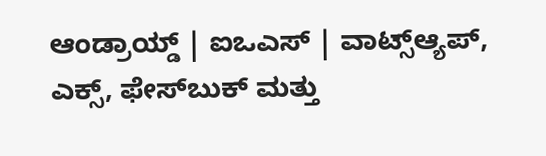ಆಂಡ್ರಾಯ್ಡ್ | ಐಒಎಸ್ | ವಾಟ್ಸ್ಆ್ಯಪ್, ಎಕ್ಸ್, ಫೇಸ್‌ಬುಕ್ ಮತ್ತು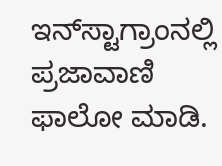ಇನ್‌ಸ್ಟಾಗ್ರಾಂನಲ್ಲಿ ಪ್ರಜಾವಾಣಿ ಫಾಲೋ ಮಾಡಿ.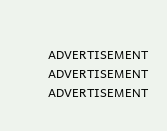ADVERTISEMENT
ADVERTISEMENT
ADVERTISEMENT